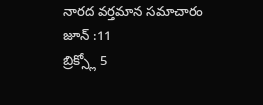నారద వర్తమాన సమాచారం
జూన్ :11
బ్రిక్స్లో 5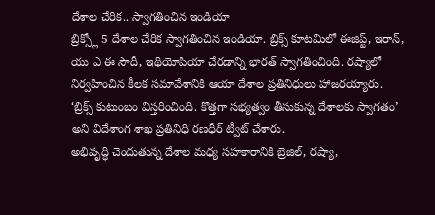దేశాల చేరిక.. స్వాగతించిన ఇండియా
బ్రిక్స్లో 5 దేశాల చేరిక స్వాగతించిన ఇండియా. బ్రిక్స్ కూటమిలో ఈజిప్ట్, ఇరాన్, యు ఎ ఈ సౌదీ, ఇథియోపియా చేరడాన్ని భారత్ స్వాగతించింది. రష్యాలో నిర్వహించిన కీలక సమావేశానికి ఆయా దేశాల ప్రతినిధులు హాజరయ్యారు.
‘బ్రిక్స్ కుటుంబం విస్తరించింది. కొత్తగా సభ్యత్వం తీసుకున్న దేశాలకు స్వాగతం’ అని విదేశాంగ శాఖ ప్రతినిధి రణధీర్ ట్వీట్ చేశారు.
అభివృద్ధి చెందుతున్న దేశాల మధ్య సహకారానికి బ్రెజిల్, రష్యా,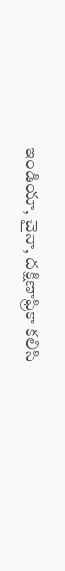ఇండియా, చైనా, దక్షిణాఫ్రికా కలిసి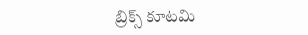బ్రిక్స్ కూటమి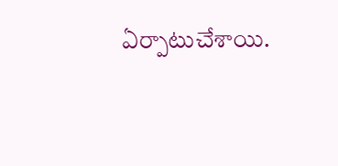ఏర్పాటుచేశాయి.